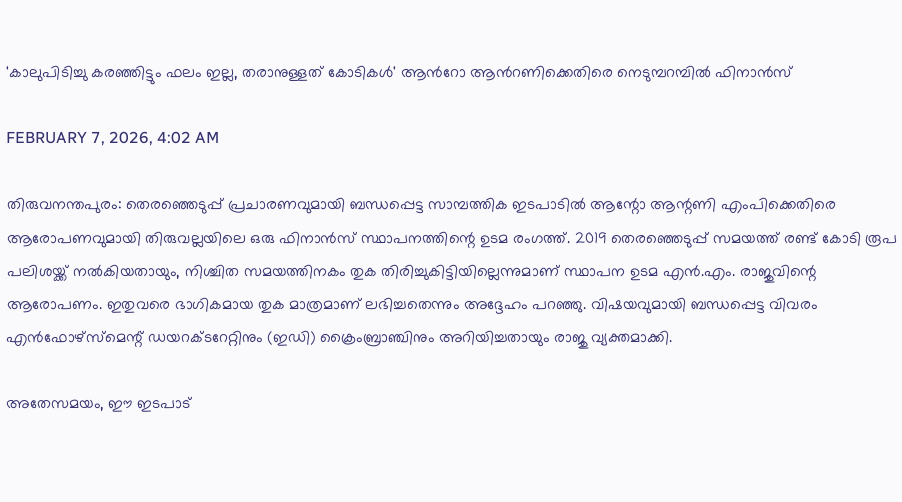'കാലുപിടിച്ചു കരഞ്ഞിട്ടും ഫലം ഇല്ല, തരാനുള്ളത് കോടികൾ' ആന്‍റോ ആന്‍റണിക്കെതിരെ നെടുമ്പറമ്പിൽ ഫിനാൻസ്

FEBRUARY 7, 2026, 4:02 AM

തിരുവനന്തപുരം: തെരഞ്ഞെടുപ്പ് പ്രചാരണവുമായി ബന്ധപ്പെട്ട സാമ്പത്തിക ഇടപാടിൽ ആന്റോ ആന്റണി എംപിക്കെതിരെ ആരോപണവുമായി തിരുവല്ലയിലെ ഒരു ഫിനാൻസ് സ്ഥാപനത്തിന്റെ ഉടമ രംഗത്ത്. 2019 തെരഞ്ഞെടുപ്പ് സമയത്ത് രണ്ട് കോടി രൂപ പലിശയ്ക്ക് നൽകിയതായും, നിശ്ചിത സമയത്തിനകം തുക തിരിച്ചുകിട്ടിയില്ലെന്നുമാണ് സ്ഥാപന ഉടമ എൻ.എം. രാജുവിന്റെ ആരോപണം. ഇതുവരെ ഭാഗികമായ തുക മാത്രമാണ് ലഭിച്ചതെന്നും അദ്ദേഹം പറഞ്ഞു. വിഷയവുമായി ബന്ധപ്പെട്ട വിവരം എൻഫോഴ്സ്മെന്റ് ഡയറക്ടറേറ്റിനും (ഇഡി) ക്രൈംബ്രാഞ്ചിനും അറിയിച്ചതായും രാജു വ്യക്തമാക്കി.

അതേസമയം, ഈ ഇടപാട്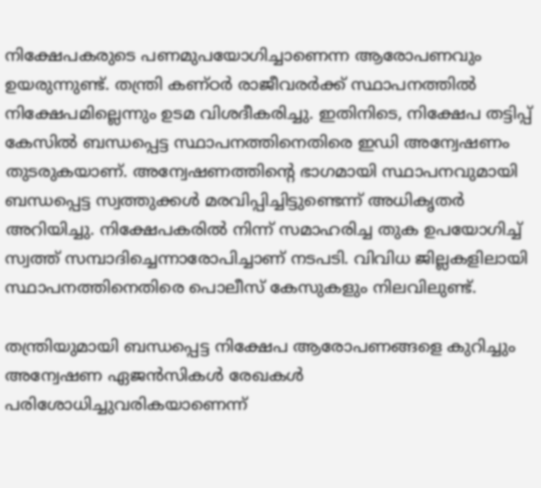നിക്ഷേപകരുടെ പണമുപയോഗിച്ചാണെന്ന ആരോപണവും ഉയരുന്നുണ്ട്. തന്ത്രി കണ്ഠർ രാജീവരർക്ക് സ്ഥാപനത്തിൽ നിക്ഷേപമില്ലെന്നും ഉടമ വിശദീകരിച്ചു. ഇതിനിടെ, നിക്ഷേപ തട്ടിപ്പ് കേസിൽ ബന്ധപ്പെട്ട സ്ഥാപനത്തിനെതിരെ ഇഡി അന്വേഷണം തുടരുകയാണ്. അന്വേഷണത്തിന്റെ ഭാഗമായി സ്ഥാപനവുമായി ബന്ധപ്പെട്ട സ്വത്തുക്കൾ മരവിപ്പിച്ചിട്ടുണ്ടെന്ന് അധികൃതർ അറിയിച്ചു. നിക്ഷേപകരിൽ നിന്ന് സമാഹരിച്ച തുക ഉപയോഗിച്ച് സ്വത്ത് സമ്പാദിച്ചെന്നാരോപിച്ചാണ് നടപടി. വിവിധ ജില്ലകളിലായി സ്ഥാപനത്തിനെതിരെ പൊലീസ് കേസുകളും നിലവിലുണ്ട്.

തന്ത്രിയുമായി ബന്ധപ്പെട്ട നിക്ഷേപ ആരോപണങ്ങളെ കുറിച്ചും അന്വേഷണ ഏജൻസികൾ രേഖകൾ പരിശോധിച്ചുവരികയാണെന്ന്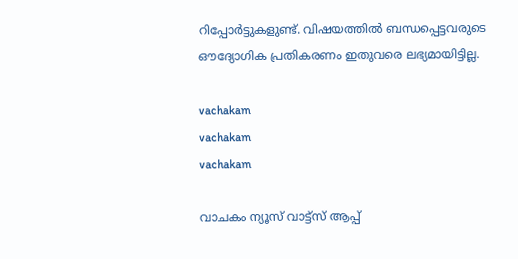റിപ്പോർട്ടുകളുണ്ട്. വിഷയത്തിൽ ബന്ധപ്പെട്ടവരുടെ ഔദ്യോഗിക പ്രതികരണം ഇതുവരെ ലഭ്യമായിട്ടില്ല.

vachakam
vachakam
vachakam

വാചകം ന്യൂസ് വാട്ട്സ് ആപ്പ്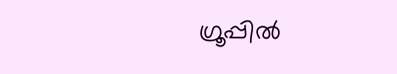ഗ്രൂപ്പിൽ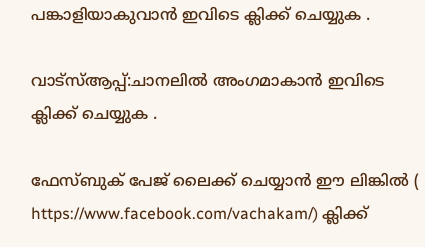പങ്കാളിയാകുവാൻ ഇവിടെ ക്ലിക്ക് ചെയ്യുക .

വാട്സ്ആപ്പ്:ചാനലിൽ അംഗമാകാൻ ഇവിടെ ക്ലിക്ക് ചെയ്യുക .

ഫേസ്ബുക് പേജ് ലൈക്ക് ചെയ്യാൻ ഈ ലിങ്കിൽ (
https://www.facebook.com/vachakam/) ക്ലിക്ക്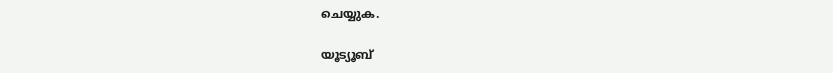ചെയ്യുക.

യൂട്യൂബ്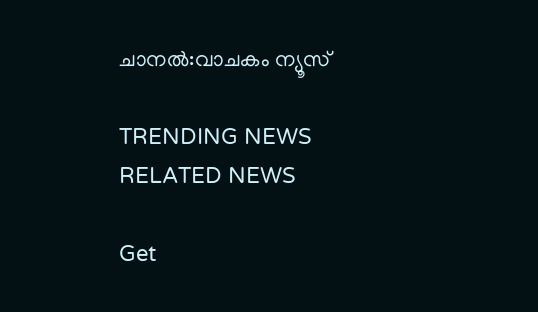ചാനൽ:വാചകം ന്യൂസ്

TRENDING NEWS
RELATED NEWS

Get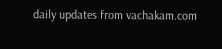daily updates from vachakam.com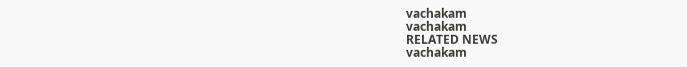vachakam
vachakam
RELATED NEWS
vachakam